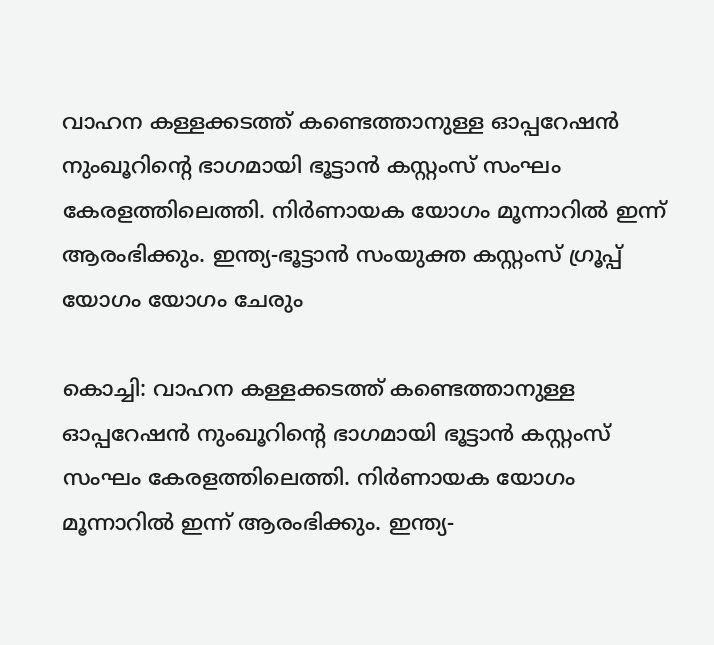വാഹന കള്ളക്കടത്ത് കണ്ടെത്താനുള്ള ഓപ്പറേഷൻ നുംഖൂറിന്‍റെ ഭാഗമായി ഭൂട്ടാൻ കസ്റ്റംസ് സംഘം കേരളത്തിലെത്തി. നിര്‍ണായക യോഗം മൂന്നാറിൽ ഇന്ന് ആരംഭിക്കും. ഇന്ത്യ-ഭൂട്ടാൻ സംയുക്ത കസ്റ്റംസ് ഗ്രൂപ്പ് യോഗം യോഗം ചേരും

കൊച്ചി: വാഹന കള്ളക്കടത്ത് കണ്ടെത്താനുള്ള ഓപ്പറേഷൻ നുംഖൂറിന്‍റെ ഭാഗമായി ഭൂട്ടാൻ കസ്റ്റംസ് സംഘം കേരളത്തിലെത്തി. നിര്‍ണായക യോഗം മൂന്നാറിൽ ഇന്ന് ആരംഭിക്കും. ഇന്ത്യ-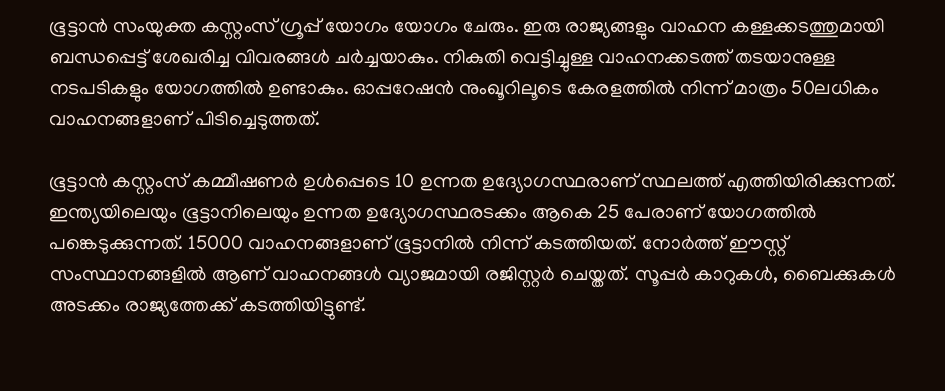ഭൂട്ടാൻ സംയുക്ത കസ്റ്റംസ് ഗ്രൂപ്പ് യോഗം യോഗം ചേരും. ഇരു രാജ്യങ്ങളും വാഹന കള്ളക്കടത്തുമായി ബന്ധപ്പെട്ട് ശേഖരിച്ച വിവരങ്ങൾ ചർച്ചയാകും. നികുതി വെട്ടിച്ചുള്ള വാഹനക്കടത്ത് തടയാനുള്ള നടപടികളും യോഗത്തിൽ ഉണ്ടാകും. ഓപ്പറേഷൻ നുംഖൂറിലൂടെ കേരളത്തിൽ നിന്ന് മാത്രം 50ലധികം വാഹനങ്ങളാണ് പിടിച്ചെടുത്തത്.

ഭൂട്ടാൻ കസ്റ്റംസ് കമ്മീഷണർ ഉൾപ്പെടെ 10 ഉന്നത ഉദ്യോഗസ്ഥരാണ് സ്ഥലത്ത് എത്തിയിരിക്കുന്നത്. ഇന്ത്യയിലെയും ഭൂട്ടാനിലെയും ഉന്നത ഉദ്യോഗസ്ഥരടക്കം ആകെ 25 പേരാണ് യോഗത്തിൽ പങ്കെടുക്കുന്നത്. 15000 വാഹനങ്ങളാണ് ഭൂട്ടാനിൽ നിന്ന് കടത്തിയത്. നോർത്ത് ഈസ്റ്റ് സംസ്ഥാനങ്ങളിൽ ആണ് വാഹനങ്ങൾ വ്യാജമായി രജിസ്റ്റർ ചെയ്തത്. സൂപ്പർ കാറുകൾ, ബൈക്കുകൾ അടക്കം രാജ്യത്തേക്ക് കടത്തിയിട്ടുണ്ട്.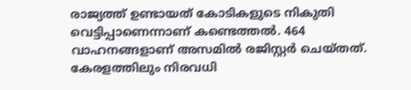രാജ്യത്ത് ഉണ്ടായത് കോടികളുടെ നികുതി വെട്ടിപ്പാണെന്നാണ് കണ്ടെത്തൽ. 464 വാഹനങ്ങളാണ് അസമിൽ രജിസ്റ്റർ ചെയ്തത്. കേരളത്തിലും നിരവധി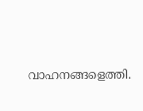വാഹനങ്ങളെത്തി.